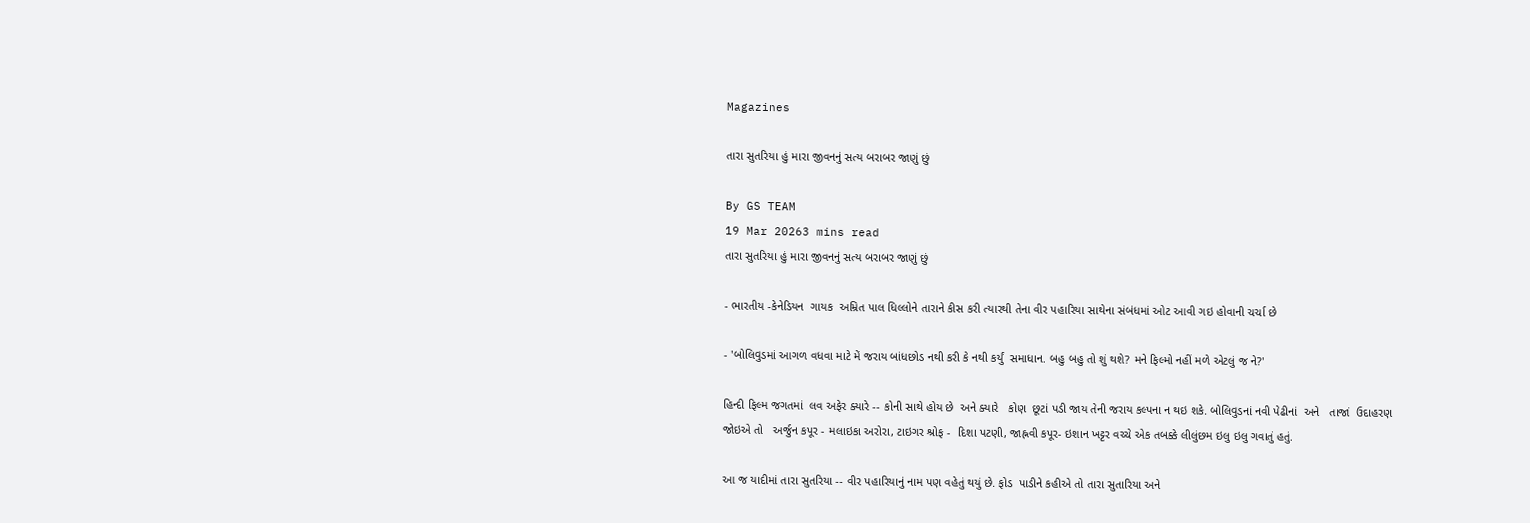Magazines

તારા સુતરિયા હું મારા જીવનનું સત્ય બરાબર જાણું છું

By GS TEAM
19 Mar 20263 mins read
તારા સુતરિયા હું મારા જીવનનું સત્ય બરાબર જાણું છું

- ભારતીય -કેનેડિયન  ગાયક  અમ્રિત પાલ ધિલ્લોને તારાને કીસ કરી ત્યારથી તેના વીર પહારિયા સાથેના સંબંધમાં ઓટ આવી ગઇ હોવાની ચર્ચા છે

- 'બોલિવુડમાં આગળ વધવા માટે મેં જરાય બાંધછોડ નથી કરી કે નથી કર્યું  સમાધાન. બહુ બહુ તો શું થશે? મને ફિલ્મો નહીં મળે એટલું જ ને?'

હિન્દી ફિલ્મ જગતમાં  લવ અફેર ક્યારે -- કોની સાથે હોય છે  અને ક્યારે   કોણ  છૂટાં પડી જાય તેની જરાય કલ્પના ન થઇ શકે. બોલિવુડનાં નવી પેઢીનાં  અને   તાજાં  ઉદાહરણ  જોઇએ તો   અર્જુન કપૂર - મલાઇકા અરોરા, ટાઇગર શ્રોફ -  દિશા પટણી, જાહ્નવી કપૂર- ઇશાન ખટ્ટર વચ્ચે એક તબક્કે લીલુંછમ ઇલુ ઇલુ ગવાતું હતું.

આ જ યાદીમાં તારા સુતરિયા -- વીર પહારિયાનું નામ પણ વહેતું થયું છે. ફોડ  પાડીને કહીએ તો તારા સુતારિયા અને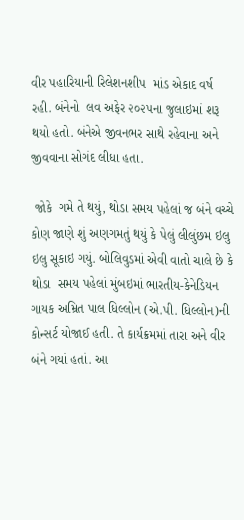વીર પહારિયાની રિલેશનશીપ  માંડ એકાદ વર્ષ રહી. બંનેનો  લવ અફેર ૨૦૨૫ના જુલાઇમાં શરૂ થયો હતો. બંનેએ જીવનભર સાથે રહેવાના અને જીવવાના સોગંદ લીધા હતા.

 જોકે  ગમે તે થયું, થોડા સમય પહેલાં જ બંને વચ્ચે કોણ જાણે શું અણગમતું થયું કે પેલું લીલુંછમ ઇલુ ઇલુ સૂકાઇ ગયું. બોલિવુડમાં એવી વાતો ચાલે છે કે થોડા  સમય પહેલાં મુંબઇમાં ભારતીય-કેનેડિયન ગાયક અમ્રિત પાલ ધિલ્લોન (એ.પી. ધિલ્લોન)ની કોન્સર્ટ યોજાઈ હતી. તે કાર્યક્રમમાં તારા અને વીર બંને ગયાં હતાં. આ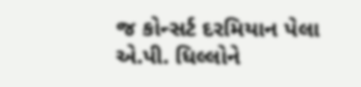જ કોન્સર્ટ દરમિયાન પેલા એ.પી. ધિલ્લોને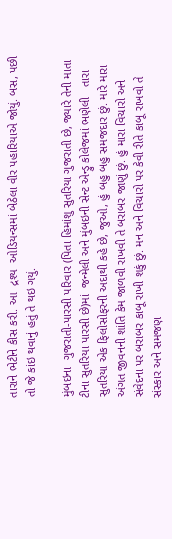તારાને ભેટીને કીસ કરી. આ  દ્રશ્ય  ઓડિયન્સમાં બેઠેલા વીર પહારિયાએ જોયું. બસ, પછી તો જે કાંઇ થવાનું હતું તે થઇ ગયું.

મુંબઇના  ગુજરાતી-પારસી પરિવાર (પિતા હિમાંશુ સુતરિયા ગુજરાતી છે, જ્યારે તેની માતા ટીના સુતરિયા પારસી છે)માં  જન્મેલી અને મુંબઇની સેન્ટ એન્ડ્રુ કોલેજમાં ભણેલી   તારા સુતરિયા એક ફિલોસોફરની અદાથી કહે છે, જુઓ, હું બહુ બહુ સમજદાર છું. મારે મારા અંગત જીવનની શાંતિ કેમ જાળવી રાખવી તે બરાબર જાણું છું. હું મારા વિચારો અને  સંવેદના પર બરાબર કાબૂ રાખી શકું છું. મન અને વિચારો પર કેવી રીતે કાબૂ રાખવો તે સંસ્કાર અને સમજણ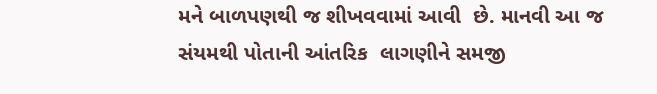મને બાળપણથી જ શીખવવામાં આવી  છે. માનવી આ જ સંયમથી પોતાની આંતરિક  લાગણીને સમજી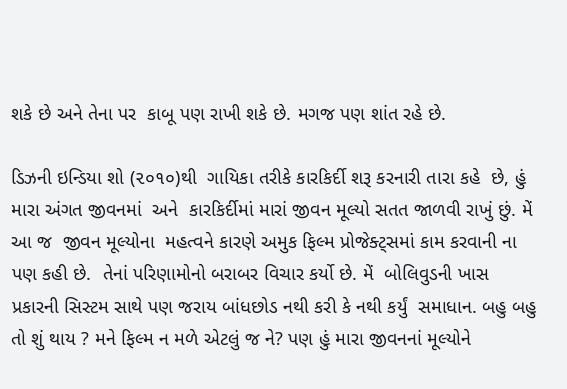શકે છે અને તેના પર  કાબૂ પણ રાખી શકે છે. મગજ પણ શાંત રહે છે.

ડિઝની ઇન્ડિયા શો (૨૦૧૦)થી  ગાયિકા તરીકે કારકિર્દી શરૂ કરનારી તારા કહે  છે, હું મારા અંગત જીવનમાં  અને  કારકિર્દીમાં મારાં જીવન મૂલ્યો સતત જાળવી રાખું છું. મેં  આ જ  જીવન મૂલ્યોના  મહત્વને કારણે અમુક ફિલ્મ પ્રોજેક્ટ્સમાં કામ કરવાની ના પણ કહી છે.  તેનાં પરિણામોનો બરાબર વિચાર કર્યો છે. મેં  બોલિવુડની ખાસ પ્રકારની સિસ્ટમ સાથે પણ જરાય બાંધછોડ નથી કરી કે નથી કર્યું  સમાધાન. બહુ બહુ તો શું થાય ? મને ફિલ્મ ન મળે એટલું જ ને? પણ હું મારા જીવનનાં મૂલ્યોને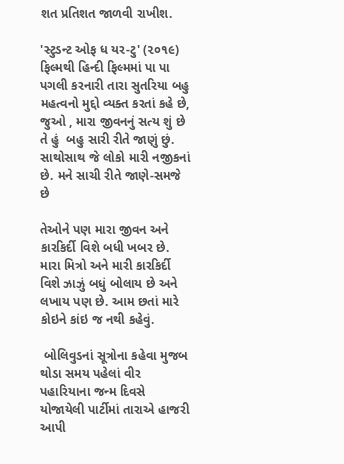શત પ્રતિશત જાળવી રાખીશ.

'સ્ટુડન્ટ ઓફ ધ યર-ટુ' (૨૦૧૯) ફિલ્મથી હિન્દી ફિલ્મમાં પા પા પગલી કરનારી તારા સુતરિયા બહુ મહત્વનો મુદ્દો વ્યક્ત કરતાં કહે છે,  જુઓ , મારા જીવનનું સત્ય શું છે  તે હું  બહુ સારી રીતે જાણું છું. સાથોસાથ જે લોકો મારી નજીકનાં છે. મને સાચી રીતે જાણે-સમજે છે

તેઓને પણ મારા જીવન અને કારકિર્દી વિશે બધી ખબર છે. મારા મિત્રો અને મારી કારકિર્દી વિશે ઝાઝું બધું બોલાય છે અને લખાય પણ છે. આમ છતાં મારે કોઇને કાંઇ જ નથી કહેવું.

 બોલિવુડનાં સૂત્રોના કહેવા મુજબ થોડા સમય પહેલાં વીર પહારિયાના જન્મ દિવસે યોજાયેલી પાર્ટીમાં તારાએ હાજરી આપી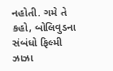નહોતી. ગમે તે કહો, બોલિવુડના સંબંધો ફિલ્મી ઝાઝા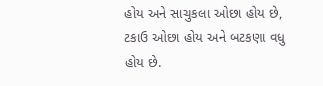હોય અને સાચુકલા ઓછા હોય છે, ટકાઉ ઓછા હોય અને બટકણા વધુ હોય છે.